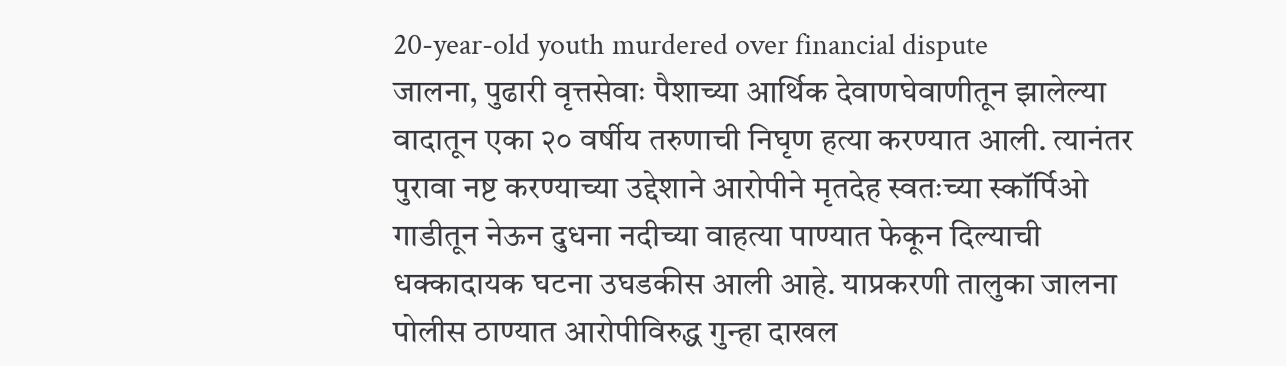20-year-old youth murdered over financial dispute
जालना, पुढारी वृत्तसेवाः पैशाच्या आर्थिक देवाणघेवाणीतून झालेल्या वादातून एका २० वर्षीय तरुणाची निघृण हत्या करण्यात आली. त्यानंतर पुरावा नष्ट करण्याच्या उद्देशाने आरोपीने मृतदेह स्वतःच्या स्कॉर्पिओ गाडीतून नेऊन दुधना नदीच्या वाहत्या पाण्यात फेकून दिल्याची धक्कादायक घटना उघडकीस आली आहे. याप्रकरणी तालुका जालना पोलीस ठाण्यात आरोपीविरुद्ध गुन्हा दाखल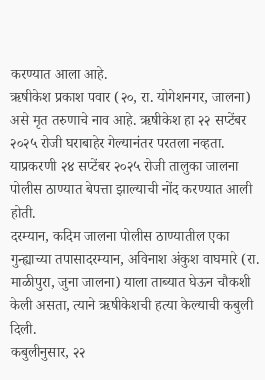करण्यात आला आहे.
ऋषीकेश प्रकाश पवार (२०, रा. योगेशनगर, जालना) असे मृत तरुणाचे नाव आहे. ऋषीकेश हा २२ सप्टेंबर २०२५ रोजी घराबाहेर गेल्यानंतर परतला नव्हता. याप्रकरणी २४ सप्टेंबर २०२५ रोजी तालुका जालना पोलीस ठाण्यात बेपत्ता झाल्याची नोंद करण्यात आली होती.
दरम्यान, कदिम जालना पोलीस ठाण्यातील एका गुन्ह्याच्या तपासादरम्यान, अविनाश अंकुश वाघमारे (रा. माळीपुरा, जुना जालना) याला ताब्यात घेऊन चौकशी केली असता, त्याने ऋषीकेशची हत्या केल्याची कबुली दिली.
कबुलीनुसार, २२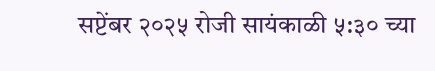सप्टेंबर २०२५ रोजी सायंकाळी ५:३० च्या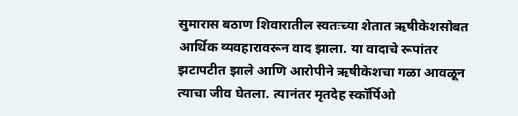सुमारास बठाण शिवारातील स्वतःच्या शेतात ऋषीकेशसोबत आर्थिक व्यवहारावरून वाद झाला. या वादाचे रूपांतर झटापटीत झाले आणि आरोपीने ऋषीकेशचा गळा आवळून त्याचा जीव घेतला. त्यानंतर मृतदेह स्कॉर्पिओ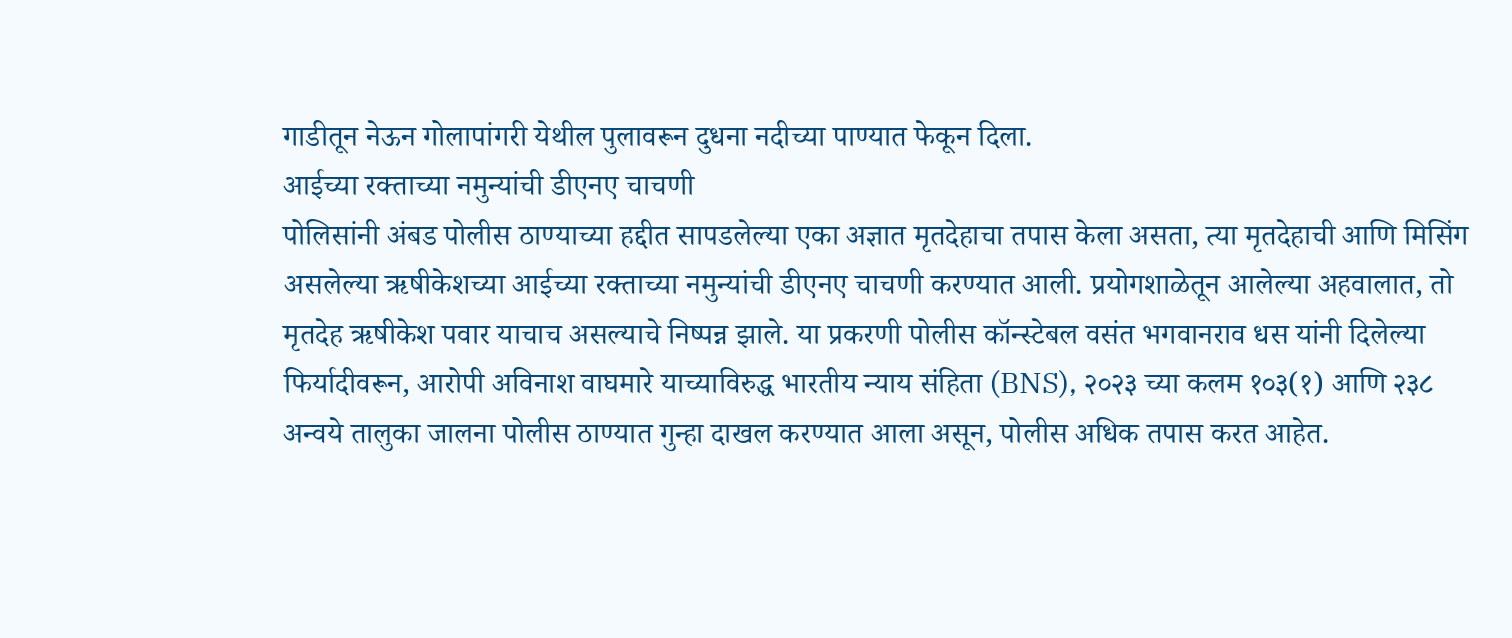गाडीतून नेऊन गोलापांगरी येथील पुलावरून दुधना नदीच्या पाण्यात फेकून दिला.
आईच्या रक्ताच्या नमुन्यांची डीएनए चाचणी
पोलिसांनी अंबड पोलीस ठाण्याच्या हद्दीत सापडलेल्या एका अज्ञात मृतदेहाचा तपास केला असता, त्या मृतदेहाची आणि मिसिंग असलेल्या ऋषीकेशच्या आईच्या रक्ताच्या नमुन्यांची डीएनए चाचणी करण्यात आली. प्रयोगशाळेतून आलेल्या अहवालात, तो मृतदेह ऋषीकेश पवार याचाच असल्याचे निष्पन्न झाले. या प्रकरणी पोलीस कॉन्स्टेबल वसंत भगवानराव धस यांनी दिलेल्या फिर्यादीवरून, आरोपी अविनाश वाघमारे याच्याविरुद्ध भारतीय न्याय संहिता (BNS), २०२३ च्या कलम १०३(१) आणि २३८ अन्वये तालुका जालना पोलीस ठाण्यात गुन्हा दाखल करण्यात आला असून, पोलीस अधिक तपास करत आहेत.